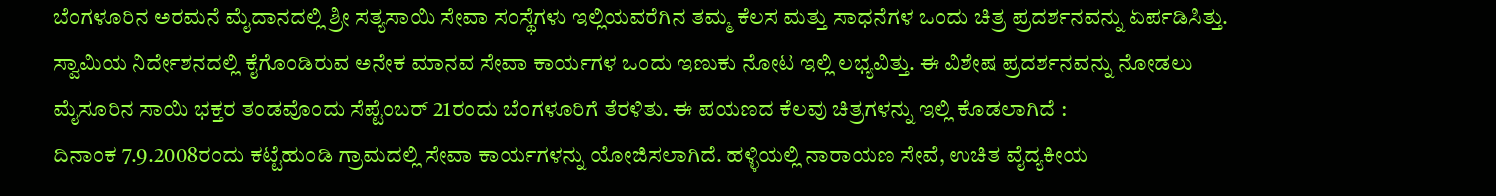ಬೆಂಗಳೂರಿನ ಅರಮನೆ ಮೈದಾನದಲ್ಲಿ ಶ್ರೀ ಸತ್ಯಸಾಯಿ ಸೇವಾ ಸಂಸ್ಥೆಗಳು ಇಲ್ಲಿಯವರೆಗಿನ ತಮ್ಮ ಕೆಲಸ ಮತ್ತು ಸಾಧನೆಗಳ ಒಂದು ಚಿತ್ರ ಪ್ರದರ್ಶನವನ್ನು ಏರ್ಪಡಿಸಿತ್ತು. ಸ್ವಾಮಿಯ ನಿರ್ದೇಶನದಲ್ಲಿ ಕೈಗೊಂಡಿರುವ ಅನೇಕ ಮಾನವ ಸೇವಾ ಕಾರ್ಯಗಳ ಒಂದು ಇಣುಕು ನೋಟ ಇಲ್ಲಿ ಲಭ್ಯವಿತ್ತು. ಈ ವಿಶೇಷ ಪ್ರದರ್ಶನವನ್ನು ನೋಡಲು ಮೈಸೂರಿನ ಸಾಯಿ ಭಕ್ತರ ತಂಡವೊಂದು ಸೆಪ್ಟೆಂಬರ್ 21ರಂದು ಬೆಂಗಳೂರಿಗೆ ತೆರಳಿತು. ಈ ಪಯಣದ ಕೆಲವು ಚಿತ್ರಗಳನ್ನು ಇಲ್ಲಿ ಕೊಡಲಾಗಿದೆ :
ದಿನಾಂಕ 7.9.2008ರಂದು ಕಟ್ಟೆಹುಂಡಿ ಗ್ರಾಮದಲ್ಲಿ ಸೇವಾ ಕಾರ್ಯಗಳನ್ನು ಯೋಜಿಸಲಾಗಿದೆ. ಹಳ್ಳಿಯಲ್ಲಿ ನಾರಾಯಣ ಸೇವೆ, ಉಚಿತ ವೈದ್ಯಕೀಯ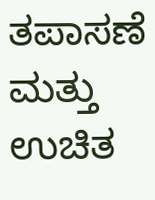ತಪಾಸಣೆ ಮತ್ತು ಉಚಿತ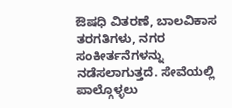ಔಷಧಿ ವಿತರಣೆ, ಬಾಲವಿಕಾಸ ತರಗತಿಗಳು, ನಗರ ಸಂಕೀರ್ತನೆಗಳನ್ನು ನಡೆಸಲಾಗುತ್ತದೆ. ಸೇವೆಯಲ್ಲಿ ಪಾಲ್ಗೊಳ್ಳಲು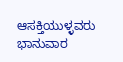ಆಸಕ್ತಿಯುಳ್ಳವರು ಭಾನುವಾರ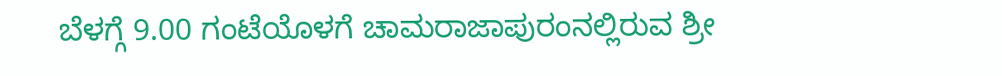ಬೆಳಗ್ಗೆ 9.00 ಗಂಟೆಯೊಳಗೆ ಚಾಮರಾಜಾಪುರಂನಲ್ಲಿರುವ ಶ್ರೀ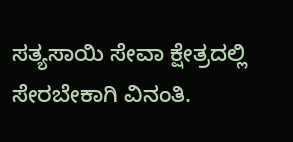ಸತ್ಯಸಾಯಿ ಸೇವಾ ಕ್ಷೇತ್ರದಲ್ಲಿ ಸೇರಬೇಕಾಗಿ ವಿನಂತಿ.